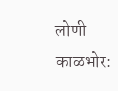लोणी काळभोर: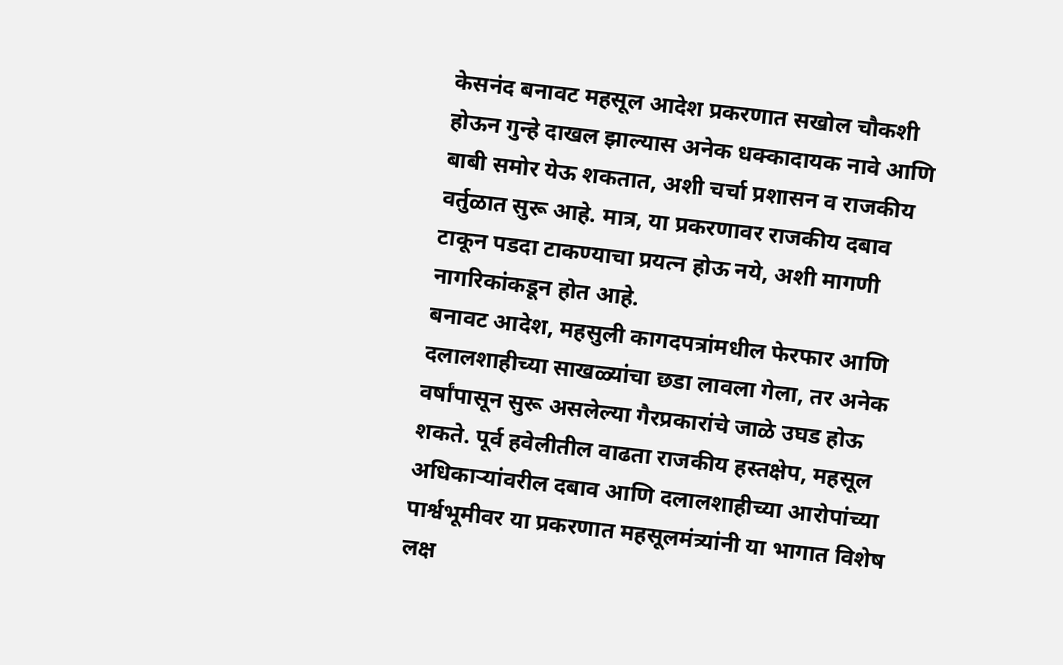केसनंद बनावट महसूल आदेश प्रकरणात सखोल चौकशी होऊन गुन्हे दाखल झाल्यास अनेक धक्कादायक नावे आणि बाबी समोर येऊ शकतात, अशी चर्चा प्रशासन व राजकीय वर्तुळात सुरू आहे. मात्र, या प्रकरणावर राजकीय दबाव टाकून पडदा टाकण्याचा प्रयत्न होऊ नये, अशी मागणी नागरिकांकडून होत आहे.
बनावट आदेश, महसुली कागदपत्रांमधील फेरफार आणि दलालशाहीच्या साखळ्यांचा छडा लावला गेला, तर अनेक वर्षांपासून सुरू असलेल्या गैरप्रकारांचे जाळे उघड होऊ शकते. पूर्व हवेलीतील वाढता राजकीय हस्तक्षेप, महसूल अधिकाऱ्यांवरील दबाव आणि दलालशाहीच्या आरोपांच्या पार्श्वभूमीवर या प्रकरणात महसूलमंत्र्यांनी या भागात विशेष लक्ष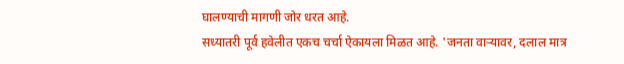घालण्याची मागणी जोर धरत आहे.
सध्यातरी पूर्व हवेलीत एकच चर्चा ऐकायला मिळत आहे. 'जनता वाऱ्यावर, दलाल मात्र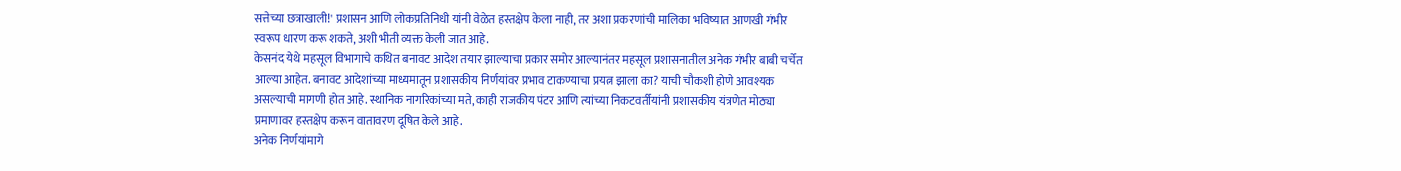सत्तेच्या छत्राखाली!' प्रशासन आणि लोकप्रतिनिधी यांनी वेळेत हस्तक्षेप केला नाही, तर अशा प्रकरणांची मालिका भविष्यात आणखी गंभीर स्वरूप धारण करू शकते, अशी भीती व्यक्त केली जात आहे.
केसनंद येथे महसूल विभागाचे कथित बनावट आदेश तयार झाल्याचा प्रकार समोर आल्यानंतर महसूल प्रशासनातील अनेक गंभीर बाबी चर्चेत आल्या आहेत. बनावट आदेशांच्या माध्यमातून प्रशासकीय निर्णयांवर प्रभाव टाकण्याचा प्रयत्न झाला का? याची चौकशी होणे आवश्यक असल्याची मागणी होत आहे. स्थानिक नागरिकांच्या मते, काही राजकीय पंटर आणि त्यांच्या निकटवर्तीयांनी प्रशासकीय यंत्रणेत मोठ्या प्रमाणावर हस्तक्षेप करून वातावरण दूषित केले आहे.
अनेक निर्णयांमागे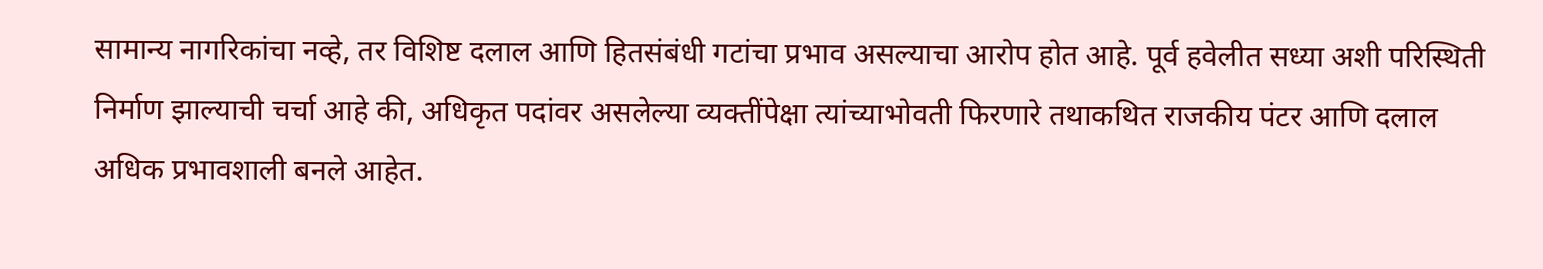सामान्य नागरिकांचा नव्हे, तर विशिष्ट दलाल आणि हितसंबंधी गटांचा प्रभाव असल्याचा आरोप होत आहे. पूर्व हवेलीत सध्या अशी परिस्थिती निर्माण झाल्याची चर्चा आहे की, अधिकृत पदांवर असलेल्या व्यक्तींपेक्षा त्यांच्याभोवती फिरणारे तथाकथित राजकीय पंटर आणि दलाल अधिक प्रभावशाली बनले आहेत.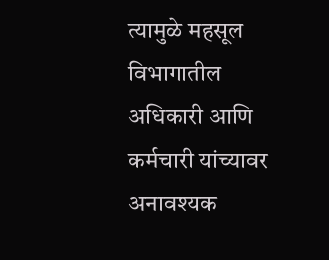त्यामुळे महसूल विभागातील अधिकारी आणि कर्मचारी यांच्यावर अनावश्यक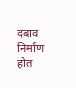दबाव निर्माण होत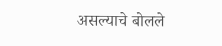असल्याचे बोलले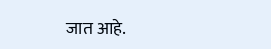जात आहे.